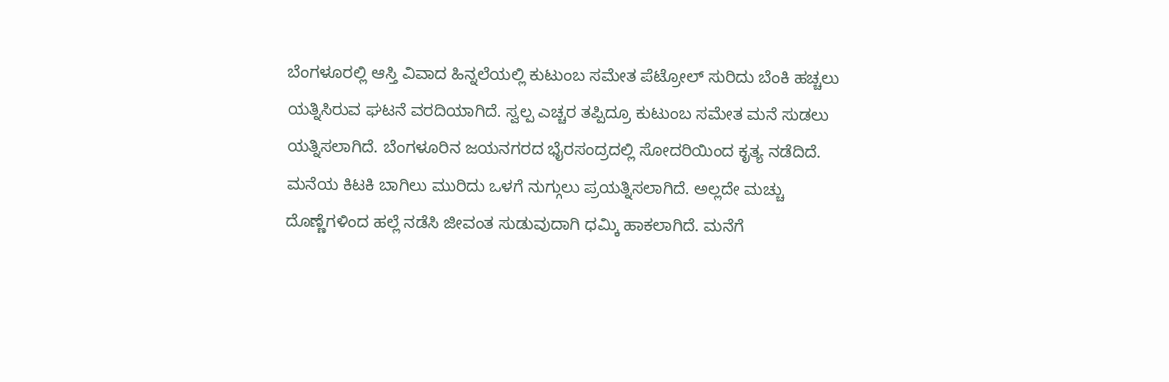ಬೆಂಗಳೂರಲ್ಲಿ ಆಸ್ತಿ ವಿವಾದ ಹಿನ್ನಲೆಯಲ್ಲಿ ಕುಟುಂಬ ಸಮೇತ ಪೆಟ್ರೋಲ್ ಸುರಿದು ಬೆಂಕಿ ಹಚ್ಚಲು ಯತ್ನಿಸಿರುವ ಘಟನೆ ವರದಿಯಾಗಿದೆ. ಸ್ವಲ್ಪ ಎಚ್ಚರ ತಪ್ಪಿದ್ರೂ ಕುಟುಂಬ ಸಮೇತ ಮನೆ ಸುಡಲು ಯತ್ನಿಸಲಾಗಿದೆ. ಬೆಂಗಳೂರಿನ ಜಯನಗರದ ಭೈರಸಂದ್ರದಲ್ಲಿ ಸೋದರಿಯಿಂದ ಕೃತ್ಯ ನಡೆದಿದೆ. ಮನೆಯ ಕಿಟಕಿ ಬಾಗಿಲು ಮುರಿದು ಒಳಗೆ ನುಗ್ಗುಲು ಪ್ರಯತ್ನಿಸಲಾಗಿದೆ. ಅಲ್ಲದೇ ಮಚ್ಚು ದೊಣ್ಣೆಗಳಿಂದ ಹಲ್ಲೆ ನಡೆಸಿ ಜೀವಂತ ಸುಡುವುದಾಗಿ ಧಮ್ಕಿ ಹಾಕಲಾಗಿದೆ. ಮನೆಗೆ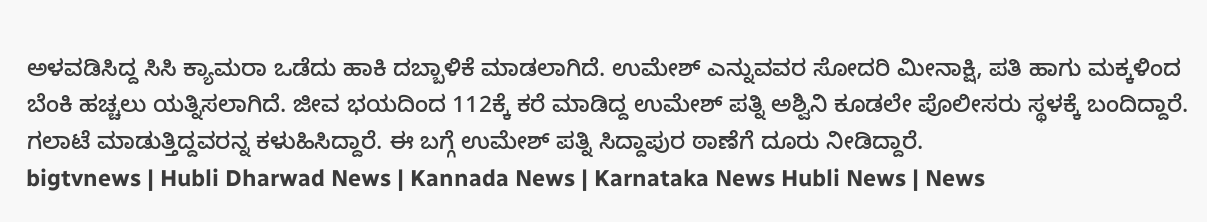ಅಳವಡಿಸಿದ್ದ ಸಿಸಿ ಕ್ಯಾಮರಾ ಒಡೆದು ಹಾಕಿ ದಬ್ಬಾಳಿಕೆ ಮಾಡಲಾಗಿದೆ. ಉಮೇಶ್ ಎನ್ನುವವರ ಸೋದರಿ ಮೀನಾಕ್ಷಿ, ಪತಿ ಹಾಗು ಮಕ್ಕಳಿಂದ ಬೆಂಕಿ ಹಚ್ಚಲು ಯತ್ನಿಸಲಾಗಿದೆ. ಜೀವ ಭಯದಿಂದ 112ಕ್ಕೆ ಕರೆ ಮಾಡಿದ್ದ ಉಮೇಶ್ ಪತ್ನಿ ಅಶ್ವಿನಿ ಕೂಡಲೇ ಪೊಲೀಸರು ಸ್ಥಳಕ್ಕೆ ಬಂದಿದ್ದಾರೆ. ಗಲಾಟೆ ಮಾಡುತ್ತಿದ್ದವರನ್ನ ಕಳುಹಿಸಿದ್ದಾರೆ. ಈ ಬಗ್ಗೆ ಉಮೇಶ್ ಪತ್ನಿ ಸಿದ್ದಾಪುರ ಠಾಣೆಗೆ ದೂರು ನೀಡಿದ್ದಾರೆ.
bigtvnews | Hubli Dharwad News | Kannada News | Karnataka News Hubli News | News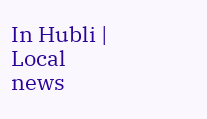In Hubli | Local news